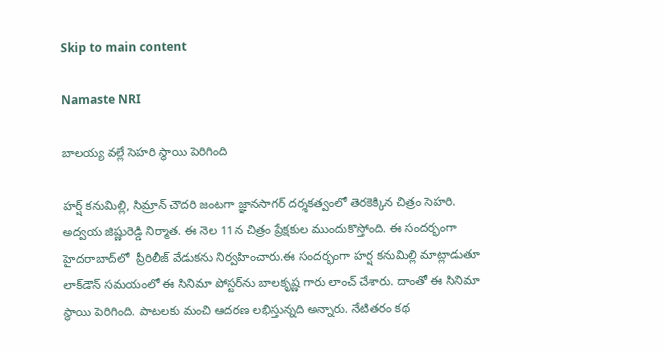Skip to main content

Namaste NRI

బాలయ్య వల్లే సెహరి స్థాయి పెరిగింది

హర్ష్‌ కనుమిల్లి, సిమ్రాన్‌ చౌదరి జంటగా జ్ఞానసాగర్‌ దర్శకత్వంలో తెరకెక్కిన చిత్రం సెహరి. అద్వయ జిష్ణురెడ్డి నిర్మాత. ఈ నెల 11న చిత్రం ప్రేక్షకుల ముందుకొస్తోంది. ఈ సందర్భంగా హైదరాబాద్‌లో  ప్రీరిలీజ్‌ వేడుకను నిర్వహించారు.ఈ సందర్భంగా హర్ష కనుమిల్లి మాట్లాడుతూ లాక్‌డౌన్‌ సమయంలో ఈ సినిమా పోస్టర్‌ను బాలకృష్ణ గారు లాంచ్‌ చేశారు. దాంతో ఈ సినిమా స్థాయి పెరిగింది. పాటలకు మంచి ఆదరణ లభిస్తున్నది అన్నారు. నేటితరం కథ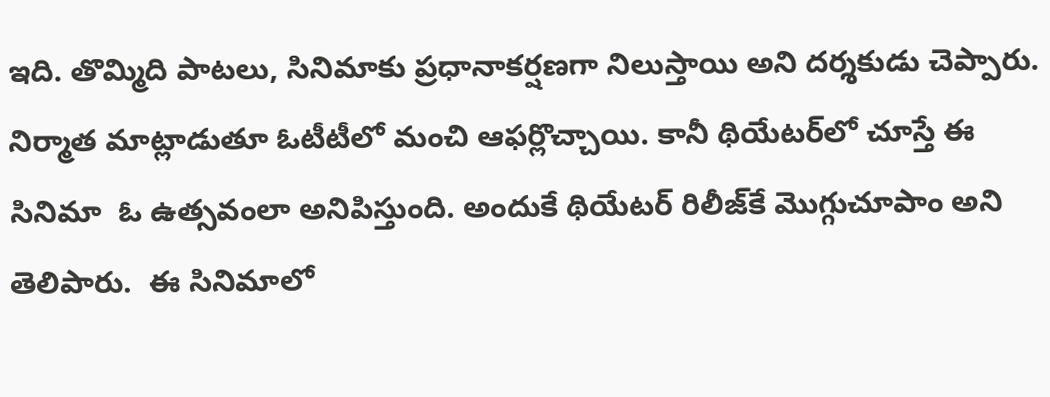ఇది. తొమ్మిది పాటలు, సినిమాకు ప్రధానాకర్షణగా నిలుస్తాయి అని దర్శకుడు చెప్పారు. నిర్మాత మాట్లాడుతూ ఓటీటీలో మంచి ఆఫర్లొచ్చాయి. కానీ థియేటర్‌లో చూస్తే ఈ సినిమా  ఓ ఉత్సవంలా అనిపిస్తుంది. అందుకే థియేటర్‌ రిలీజ్‌కే మొగ్గుచూపాం అని తెలిపారు.  ఈ సినిమాలో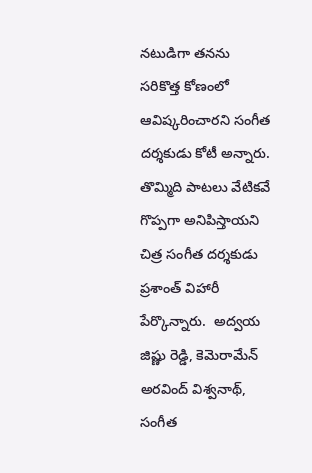నటుడిగా తనను సరికొత్త కోణంలో ఆవిష్కరించారని సంగీత దర్శకుడు కోటీ అన్నారు. తొమ్మిది పాటలు వేటికవే గొప్పగా అనిపిస్తాయని చిత్ర సంగీత దర్శకుడు ప్రశాంత్‌ విహారీ పేర్కొన్నారు.  అద్వయ జిష్ణు రెడ్డి, కెమెరామేన్‌ అరవింద్‌ విశ్వనాథ్‌, సంగీత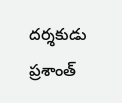దర్శకుడు ప్రశాంత్‌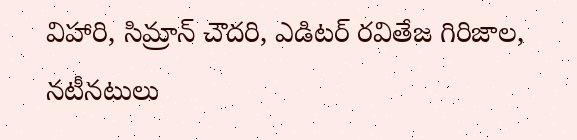విహారి, సిమ్రాన్‌ చౌదరి, ఎడిటర్‌ రవితేజ గిరిజాల, నటీనటులు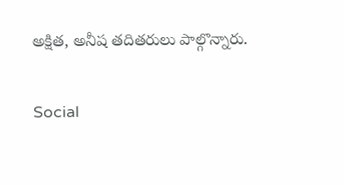అక్షిత, అనీష తదితరులు పాల్గొన్నారు.

Social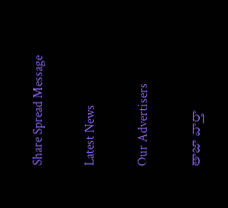Share Spread Message

Latest News

Our Advertisers

తాజా వార్తా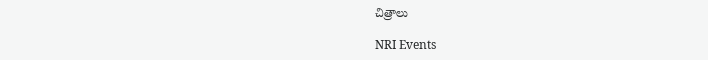చిత్రాలు

NRI Events